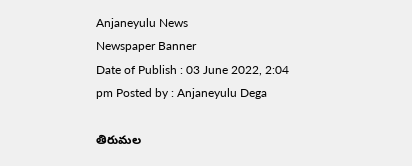Anjaneyulu News
Newspaper Banner
Date of Publish : 03 June 2022, 2:04 pm Posted by : Anjaneyulu Dega

తిరుమల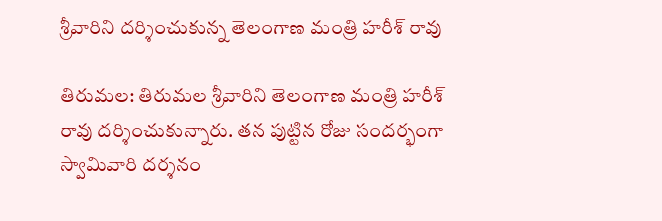శ్రీవారిని దర్శించుకున్న తెలంగాణ మంత్రి హరీశ్ రావు

తిరుమల: తిరుమల శ్రీవారిని తెలంగాణ మంత్రి హరీశ్ రావు దర్శించుకున్నారు. తన పుట్టిన రోజు సందర్భంగా స్వామివారి దర్శనం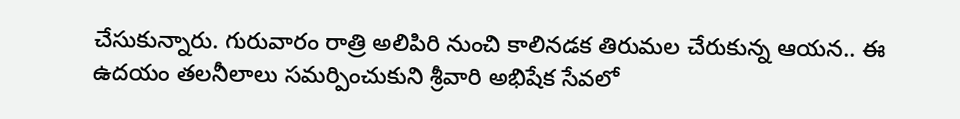చేసుకున్నారు. గురువారం రాత్రి అలిపిరి నుంచి కాలినడక తిరుమల చేరుకున్న ఆయన.. ఈ ఉదయం తలనీలాలు సమర్పించుకుని శ్రీవారి అభిషేక సేవలో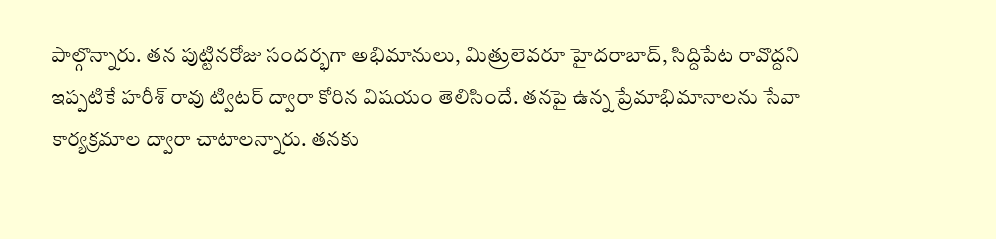పాల్గొన్నారు. తన పుట్టినరోజు సందర్భగా అభిమానులు, మిత్రులెవరూ హైదరాబాద్, సిద్దిపేట రావొద్దని ఇప్పటికే హరీశ్ రావు ట్విటర్ ద్వారా కోరిన విషయం తెలిసిందే. తనపై ఉన్న ప్రేమాభిమానాలను సేవా కార్యక్రమాల ద్వారా చాటాలన్నారు. తనకు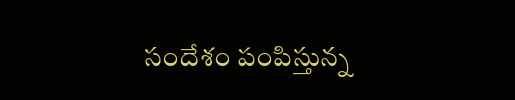సందేశం పంపిస్తున్న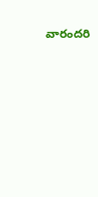వారందరి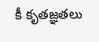కీ కృతజ్ఞతలు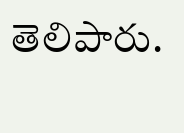తెలిపారు.